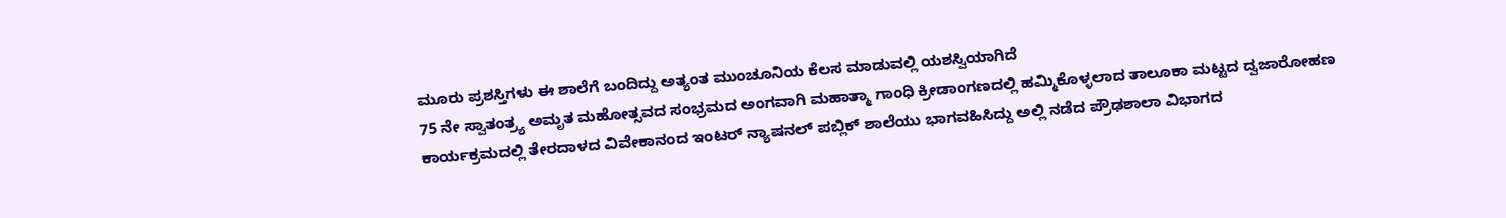ಮೂರು ಪ್ರಶಸ್ತಿಗಳು ಈ ಶಾಲೆಗೆ ಬಂದಿದ್ದು ಅತ್ಯಂತ ಮುಂಚೂನಿಯ ಕೆಲಸ ಮಾಡುವಲ್ಲಿ ಯಶಸ್ವಿಯಾಗಿದೆ
75 ನೇ ಸ್ವಾತಂತ್ರ್ಯ ಅಮೃತ ಮಹೋತ್ಸವದ ಸಂಭ್ರಮದ ಅಂಗವಾಗಿ ಮಹಾತ್ಮಾ ಗಾಂಧಿ ಕ್ರೀಡಾಂಗಣದಲ್ಲಿ ಹಮ್ಮಿಕೊಳ್ಳಲಾದ ತಾಲೂಕಾ ಮಟ್ಟದ ದ್ವಜಾರೋಹಣ ಕಾರ್ಯಕ್ರಮದಲ್ಲಿ ತೇರದಾಳದ ವಿವೇಕಾನಂದ ಇಂಟರ್‌ ನ್ಯಾಷನಲ್ ಪಬ್ಲಿಕ್ ಶಾಲೆಯು ಭಾಗವಹಿಸಿದ್ದು ಅಲ್ಲಿ ನಡೆದ ಪ್ರೌಢಶಾಲಾ ವಿಭಾಗದ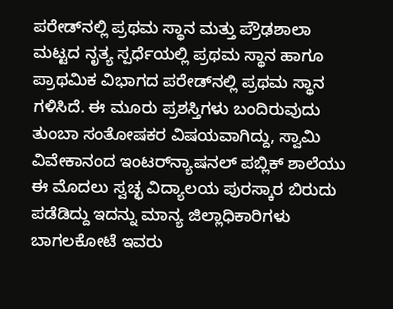ಪರೇಡ್‌ನಲ್ಲಿ ಪ್ರಥಮ ಸ್ಥಾನ ಮತ್ತು ಪ್ರೌಢಶಾಲಾ ಮಟ್ಟದ ನೃತ್ಯ ಸ್ಪರ್ಧೆಯಲ್ಲಿ ಪ್ರಥಮ ಸ್ಥಾನ ಹಾಗೂ ಪ್ರಾಥಮಿಕ ವಿಭಾಗದ ಪರೇಡ್‌ನಲ್ಲಿ ಪ್ರಥಮ ಸ್ಥಾನ ಗಳಿಸಿದೆ. ಈ ಮೂರು ಪ್ರಶಸ್ತಿಗಳು ಬಂದಿರುವುದು ತುಂಬಾ ಸಂತೋಷಕರ ವಿಷಯವಾಗಿದ್ದು, ಸ್ವಾಮಿ ವಿವೇಕಾನಂದ ಇಂಟರ್‌ನ್ಯಾಷನಲ್ ಪಬ್ಲಿಕ್ ಶಾಲೆಯು ಈ ಮೊದಲು ಸ್ವಚ್ಛ ವಿದ್ಯಾಲಯ ಪುರಸ್ಕಾರ ಬಿರುದು ಪಡೆಡಿದ್ದು ಇದನ್ನು ಮಾನ್ಯ ಜಿಲ್ಲಾಧಿಕಾರಿಗಳು ಬಾಗಲಕೋಟೆ ಇವರು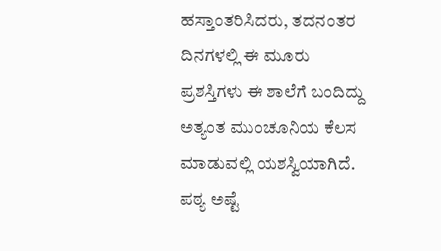ಹಸ್ತಾಂತರಿಸಿದರು, ತದನಂತರ ದಿನಗಳಲ್ಲಿ ಈ ಮೂರು ಪ್ರಶಸ್ತಿಗಳು ಈ ಶಾಲೆಗೆ ಬಂದಿದ್ದು ಅತ್ಯಂತ ಮುಂಚೂನಿಯ ಕೆಲಸ ಮಾಡುವಲ್ಲಿ ಯಶಸ್ವಿಯಾಗಿದೆ. ಪಠ್ಯ ಅಷ್ಟೆ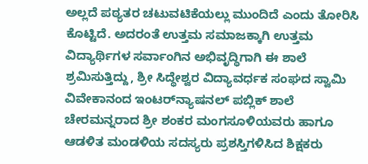ಅಲ್ಲದೆ ಪಠ್ಯತರ ಚಟುವಟಿಕೆಯಲ್ಲು ಮುಂದಿದೆ ಎಂದು ತೋರಿಸಿ ಕೊಟ್ಟಿದೆ. ಅದರಂತೆ ಉತ್ತಮ ಸಮಾಜಕ್ಕಾಗಿ ಉತ್ತಮ ವಿದ್ಯಾರ್ಥಿಗಳ ಸರ್ವಾಂಗಿನ ಅಭಿವೃದ್ಧಿಗಾಗಿ ಈ ಶಾಲೆ ಶ್ರಮಿಸುತ್ತಿದ್ದು, ಶ್ರೀ ಸಿದ್ಧೇಶ್ವರ ವಿದ್ಯಾವರ್ಧಕ ಸಂಘದ ಸ್ವಾಮಿ ವಿವೇಕಾನಂದ ಇಂಟರ್‌ನ್ಯಾಷನಲ್ ಪಬ್ಲಿಕ್ ಶಾಲೆ ಚೇರಮನ್ನರಾದ ಶ್ರೀ ಶಂಕರ ಮಂಗಸೂಳಿಯವರು ಹಾಗೂ ಆಡಳಿತ ಮಂಡಳಿಯ ಸದಸ್ಯರು ಪ್ರಶಸ್ತಿಗಳಿಸಿದ ಶಿಕ್ಷಕರು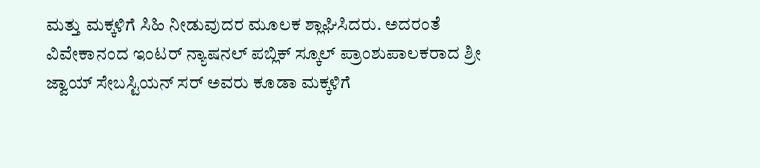ಮತ್ತು ಮಕ್ಕಳಿಗೆ ಸಿಹಿ ನೀಡುವುದರ ಮೂಲಕ ಶ್ಲಾಘಿಸಿದರು. ಅದರಂತೆ ವಿವೇಕಾನಂದ ಇಂಟರ್ ನ್ಯಾಷನಲ್ ಪಬ್ಲಿಕ್ ಸ್ಕೂಲ್ ಪ್ರಾಂಶುಪಾಲಕರಾದ ಶ್ರೀ ಜ್ವಾಯ್ ಸೇಬಸ್ಟಿಯನ್ ಸರ್ ಅವರು ಕೂಡಾ ಮಕ್ಕಳಿಗೆ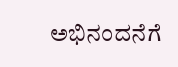ಅಭಿನಂದನೆಗೆ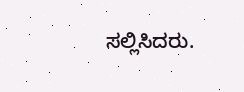ಸಲ್ಲಿಸಿದರು.